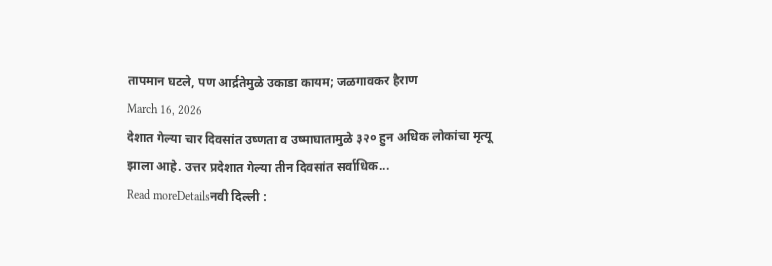तापमान घटले, पण आर्द्रतेमुळे उकाडा कायम; जळगावकर हैराण
March 16, 2026
देशात गेल्या चार दिवसांत उष्णता व उष्माघातामुळे ३२० हुन अधिक लोकांचा मृत्यू झाला आहे. उत्तर प्रदेशात गेल्या तीन दिवसांत सर्वाधिक...
Read moreDetailsनवी दिल्ली :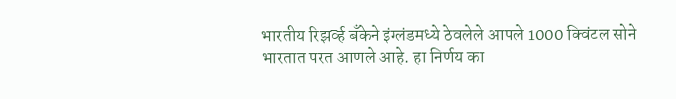भारतीय रिझर्व्ह बँकेने इंग्लंडमध्ये ठेवलेले आपले 1000 क्विंटल सोने भारतात परत आणले आहे. हा निर्णय का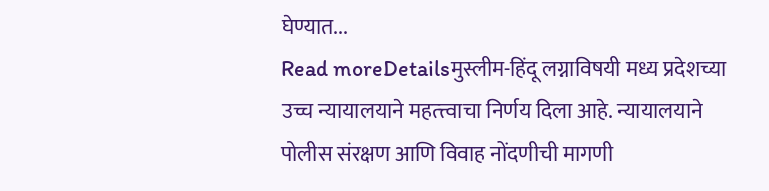घेण्यात...
Read moreDetailsमुस्लीम-हिंदू लग्नाविषयी मध्य प्रदेशच्या उच्च न्यायालयाने महत्त्त्वाचा निर्णय दिला आहे. न्यायालयाने पोलीस संरक्षण आणि विवाह नोंदणीची मागणी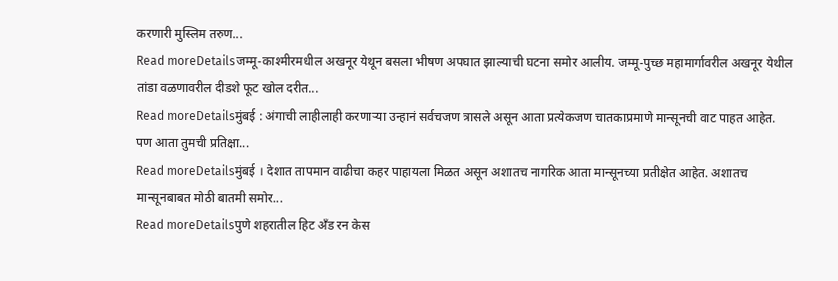करणारी मुस्लिम तरुण...
Read moreDetailsजम्मू-काश्मीरमधील अखनूर येथून बसला भीषण अपघात झाल्याची घटना समोर आलीय. जम्मू-पुच्छ महामार्गावरील अखनूर येथील तांडा वळणावरील दीडशे फूट खोल दरीत...
Read moreDetailsमुंबई : अंगाची लाहीलाही करणाऱ्या उन्हानं सर्वचजण त्रासले असून आता प्रत्येकजण चातकाप्रमाणे मान्सूनची वाट पाहत आहेत. पण आता तुमची प्रतिक्षा...
Read moreDetailsमुंबई । देशात तापमान वाढीचा कहर पाहायला मिळत असून अशातच नागरिक आता मान्सूनच्या प्रतीक्षेत आहेत. अशातच मान्सूनबाबत मोठी बातमी समोर...
Read moreDetailsपुणे शहरातील हिट अँड रन केस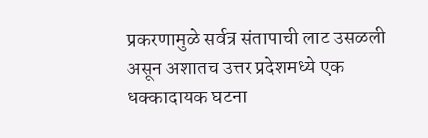प्रकरणामुळे सर्वत्र संतापाची लाट उसळली असून अशातच उत्तर प्रदेशमध्ये एक धक्कादायक घटना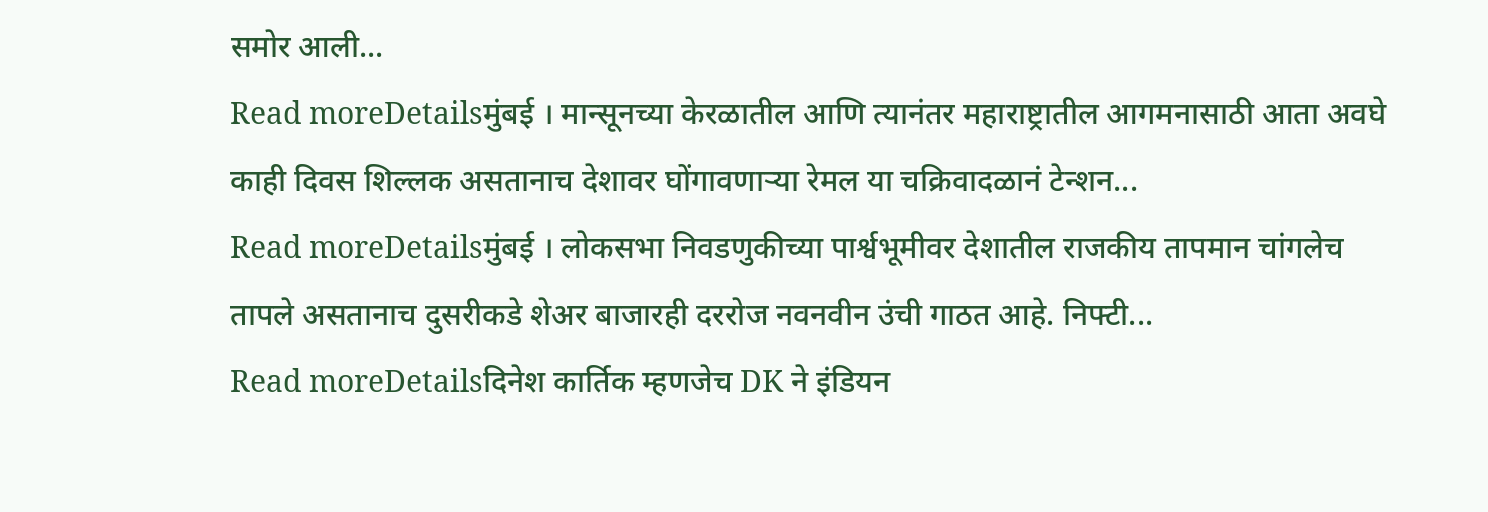समोर आली...
Read moreDetailsमुंबई । मान्सूनच्या केरळातील आणि त्यानंतर महाराष्ट्रातील आगमनासाठी आता अवघे काही दिवस शिल्लक असतानाच देशावर घोंगावणाऱ्या रेमल या चक्रिवादळानं टेन्शन...
Read moreDetailsमुंबई । लोकसभा निवडणुकीच्या पार्श्वभूमीवर देशातील राजकीय तापमान चांगलेच तापले असतानाच दुसरीकडे शेअर बाजारही दररोज नवनवीन उंची गाठत आहे. निफ्टी...
Read moreDetailsदिनेश कार्तिक म्हणजेच DK ने इंडियन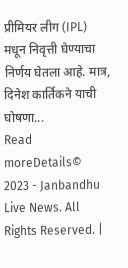प्रीमियर लीग (IPL) मधून निवृत्ती घेण्याचा निर्णय घेतला आहे. मात्र, दिनेश कार्तिकने याची घोषणा...
Read moreDetails© 2023 - Janbandhu Live News. All Rights Reserved. |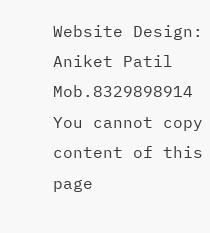Website Design: Aniket Patil Mob.8329898914
You cannot copy content of this page